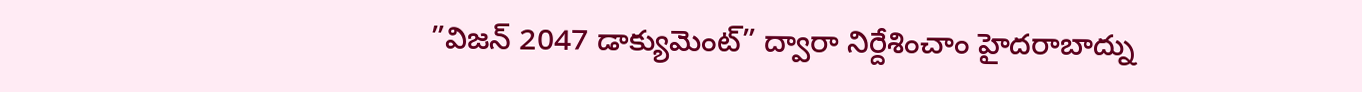”విజన్ 2047 డాక్యుమెంట్” ద్వారా నిర్దేశించాం హైదరాబాద్ను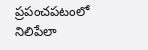ప్రపంచపటంలో నిలిపేలా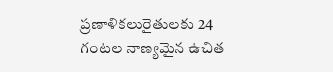ప్రణాళికలురైతులకు 24 గంటల నాణ్యమైన ఉచిత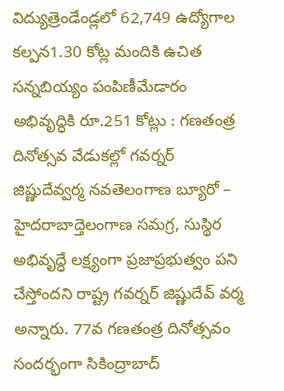విద్యుత్రెండేండ్లలో 62,749 ఉద్యోగాల కల్పన1.30 కోట్ల మందికి ఉచిత సన్నబియ్యం పంపిణీమేడారం అభివృద్ధికి రూ.251 కోట్లు : గణతంత్ర దినోత్సవ వేడుకల్లో గవర్నర్ జిష్ణుదేవ్వర్మ నవతెలంగాణ బ్యూరో – హైదరాబాద్తెలంగాణ సమగ్ర, సుస్థిర అభివృద్ధే లక్ష్యంగా ప్రజాప్రభుత్వం పని చేస్తోందని రాష్ట్ర గవర్నర్ జిష్ణుదేవ్ వర్మ అన్నారు. 77వ గణతంత్ర దినోత్సవం సందర్భంగా సికింద్రాబాద్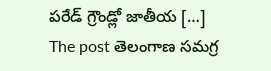పరేడ్ గ్రౌండ్లో జాతీయ […]
The post తెలంగాణ సమగ్ర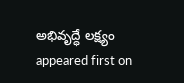అభివృద్ధే లక్ష్యం appeared first on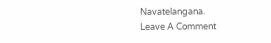Navatelangana.
Leave A Comment